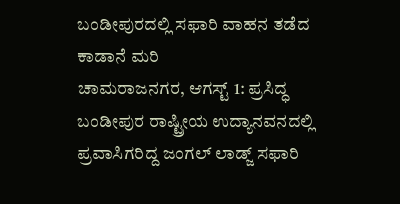ಬಂಡೀಪುರದಲ್ಲಿ ಸಫಾರಿ ವಾಹನ ತಡೆದ ಕಾಡಾನೆ ಮರಿ
ಚಾಮರಾಜನಗರ, ಆಗಸ್ಟ್ 1: ಪ್ರಸಿದ್ಧ ಬಂಡೀಪುರ ರಾಷ್ಟ್ರೀಯ ಉದ್ಯಾನವನದಲ್ಲಿ ಪ್ರವಾಸಿಗರಿದ್ದ ಜಂಗಲ್ ಲಾಡ್ಜ್ ಸಫಾರಿ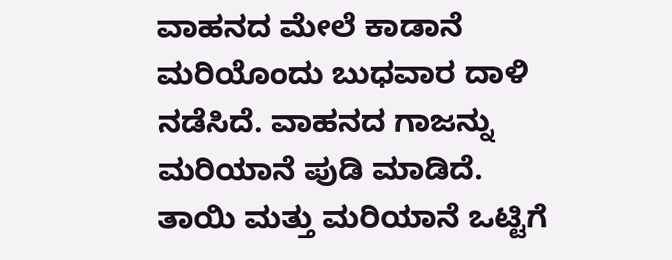ವಾಹನದ ಮೇಲೆ ಕಾಡಾನೆ ಮರಿಯೊಂದು ಬುಧವಾರ ದಾಳಿ ನಡೆಸಿದೆ. ವಾಹನದ ಗಾಜನ್ನು ಮರಿಯಾನೆ ಪುಡಿ ಮಾಡಿದೆ.
ತಾಯಿ ಮತ್ತು ಮರಿಯಾನೆ ಒಟ್ಟಿಗೆ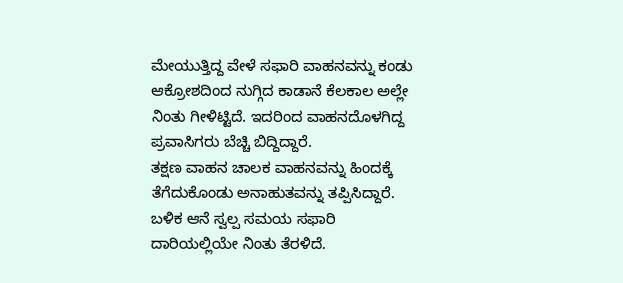ಮೇಯುತ್ತಿದ್ದ ವೇಳೆ ಸಫಾರಿ ವಾಹನವನ್ನು ಕಂಡು ಆಕ್ರೋಶದಿಂದ ನುಗ್ಗಿದ ಕಾಡಾನೆ ಕೆಲಕಾಲ ಅಲ್ಲೇ ನಿಂತು ಗೀಳಿಟ್ಟಿದೆ. ಇದರಿಂದ ವಾಹನದೊಳಗಿದ್ದ ಪ್ರವಾಸಿಗರು ಬೆಚ್ಚಿ ಬಿದ್ದಿದ್ದಾರೆ.
ತಕ್ಷಣ ವಾಹನ ಚಾಲಕ ವಾಹನವನ್ನು ಹಿಂದಕ್ಕೆ ತೆಗೆದುಕೊಂಡು ಅನಾಹುತವನ್ನು ತಪ್ಪಿಸಿದ್ದಾರೆ. ಬಳಿಕ ಆನೆ ಸ್ವಲ್ಪ ಸಮಯ ಸಫಾರಿ ದಾರಿಯಲ್ಲಿಯೇ ನಿಂತು ತೆರಳಿದೆ.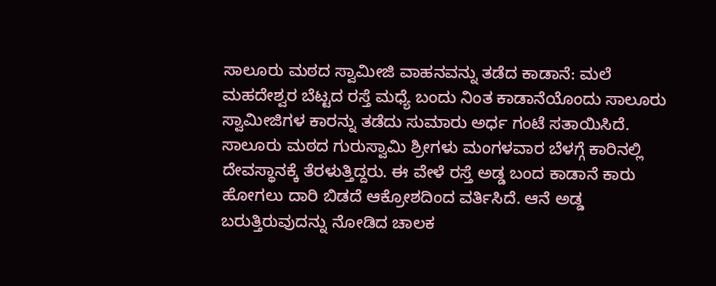ಸಾಲೂರು ಮಠದ ಸ್ವಾಮೀಜಿ ವಾಹನವನ್ನು ತಡೆದ ಕಾಡಾನೆ: ಮಲೆ ಮಹದೇಶ್ವರ ಬೆಟ್ಟದ ರಸ್ತೆ ಮಧ್ಯೆ ಬಂದು ನಿಂತ ಕಾಡಾನೆಯೊಂದು ಸಾಲೂರು ಸ್ವಾಮೀಜಿಗಳ ಕಾರನ್ನು ತಡೆದು ಸುಮಾರು ಅರ್ಧ ಗಂಟೆ ಸತಾಯಿಸಿದೆ. ಸಾಲೂರು ಮಠದ ಗುರುಸ್ವಾಮಿ ಶ್ರೀಗಳು ಮಂಗಳವಾರ ಬೆಳಗ್ಗೆ ಕಾರಿನಲ್ಲಿ ದೇವಸ್ಥಾನಕ್ಕೆ ತೆರಳುತ್ತಿದ್ದರು. ಈ ವೇಳೆ ರಸ್ತೆ ಅಡ್ಡ ಬಂದ ಕಾಡಾನೆ ಕಾರು ಹೋಗಲು ದಾರಿ ಬಿಡದೆ ಆಕ್ರೋಶದಿಂದ ವರ್ತಿಸಿದೆ. ಆನೆ ಅಡ್ಡ ಬರುತ್ತಿರುವುದನ್ನು ನೋಡಿದ ಚಾಲಕ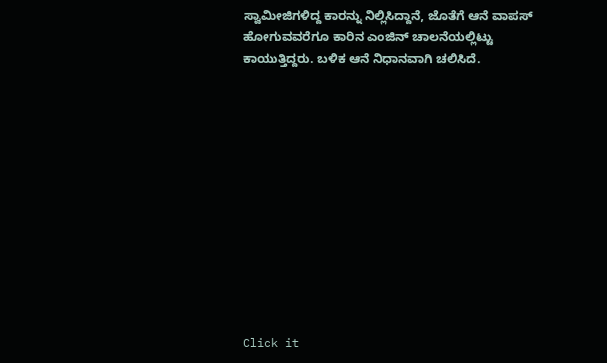ಸ್ವಾಮೀಜಿಗಳಿದ್ದ ಕಾರನ್ನು ನಿಲ್ಲಿಸಿದ್ದಾನೆ, ಜೊತೆಗೆ ಆನೆ ವಾಪಸ್ ಹೋಗುವವರೆಗೂ ಕಾರಿನ ಎಂಜಿನ್ ಚಾಲನೆಯಲ್ಲಿಟ್ಟು ಕಾಯುತ್ತಿದ್ದರು. ಬಳಿಕ ಆನೆ ನಿಧಾನವಾಗಿ ಚಲಿಸಿದೆ.












Click it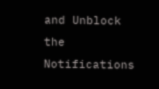and Unblock the Notifications